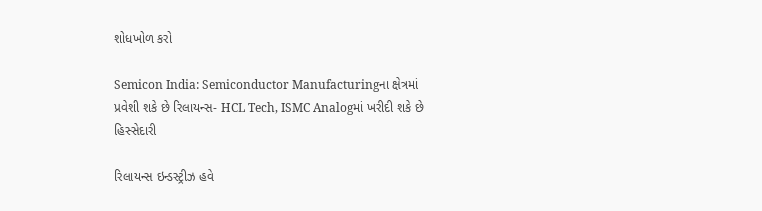શોધખોળ કરો

Semicon India: Semiconductor Manufacturingના ક્ષેત્રમાં પ્રવેશી શકે છે રિલાયન્સ- HCL Tech, ISMC Analogમાં ખરીદી શકે છે હિસ્સેદારી

રિલાયન્સ ઇન્ડસ્ટ્રીઝ હવે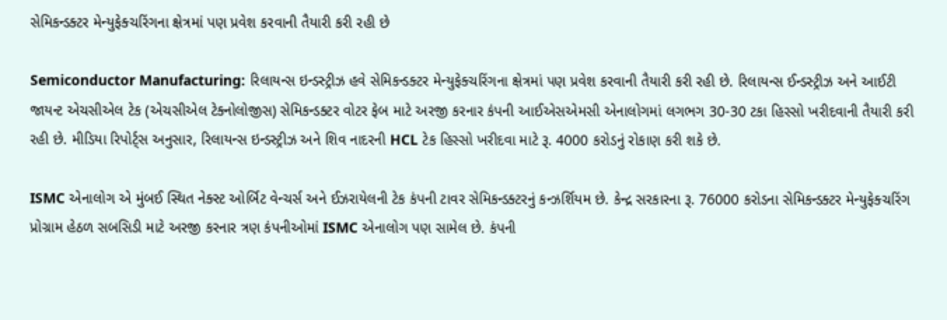સેમિકન્ડક્ટર મેન્યુફેક્ચરિંગના ક્ષેત્રમાં પણ પ્રવેશ કરવાની તૈયારી કરી રહી છે

Semiconductor Manufacturing: રિલાયન્સ ઇન્ડસ્ટ્રીઝ હવે સેમિકન્ડક્ટર મેન્યુફેક્ચરિંગના ક્ષેત્રમાં પણ પ્રવેશ કરવાની તૈયારી કરી રહી છે. રિલાયન્સ ઈન્ડસ્ટ્રીઝ અને આઈટી જાયન્ટ એચસીએલ ટેક (એચસીએલ ટેક્નોલોજીસ) સેમિકન્ડક્ટર વોટર ફેબ માટે અરજી કરનાર કંપની આઈએસએમસી એનાલોગમાં લગભગ 30-30 ટકા હિસ્સો ખરીદવાની તૈયારી કરી રહી છે. મીડિયા રિપોર્ટ્સ અનુસાર, રિલાયન્સ ઇન્ડસ્ટ્રીઝ અને શિવ નાદરની HCL ટેક હિસ્સો ખરીદવા માટે રૂ. 4000 કરોડનું રોકાણ કરી શકે છે.

ISMC એનાલોગ એ મુંબઈ સ્થિત નેક્સ્ટ ઓર્બિટ વેન્ચર્સ અને ઈઝરાયેલની ટેક કંપની ટાવર સેમિકન્ડક્ટરનું કન્ઝર્શિયમ છે. કેન્દ્ર સરકારના રૂ. 76000 કરોડના સેમિકન્ડક્ટર મેન્યુફેક્ચરિંગ પ્રોગ્રામ હેઠળ સબસિડી માટે અરજી કરનાર ત્રણ કંપનીઓમાં ISMC એનાલોગ પણ સામેલ છે. કંપની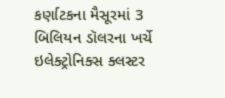કર્ણાટકના મૈસૂરમાં 3 બિલિયન ડૉલરના ખર્ચે ઇલેક્ટ્રોનિક્સ ક્લસ્ટર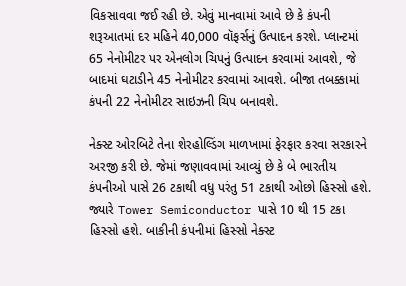વિકસાવવા જઈ રહી છે. એવું માનવામાં આવે છે કે કંપની શરૂઆતમાં દર મહિને 40,000 વૉફર્સનું ઉત્પાદન કરશે. પ્લાન્ટમાં 65 નેનોમીટર પર એનલોગ ચિપનું ઉત્પાદન કરવામાં આવશે, જે બાદમાં ઘટાડીને 45 નેનોમીટર કરવામાં આવશે. બીજા તબક્કામાં કંપની 22 નેનોમીટર સાઇઝની ચિપ બનાવશે.

નેક્સ્ટ ઓરબિટે તેના શેરહોલ્ડિંગ માળખામાં ફેરફાર કરવા સરકારને અરજી કરી છે. જેમાં જણાવવામાં આવ્યું છે કે બે ભારતીય કંપનીઓ પાસે 26 ટકાથી વધુ પરંતુ 51 ટકાથી ઓછો હિસ્સો હશે. જ્યારે Tower Semiconductor પાસે 10 થી 15 ટકા હિસ્સો હશે. બાકીની કંપનીમાં હિસ્સો નેક્સ્ટ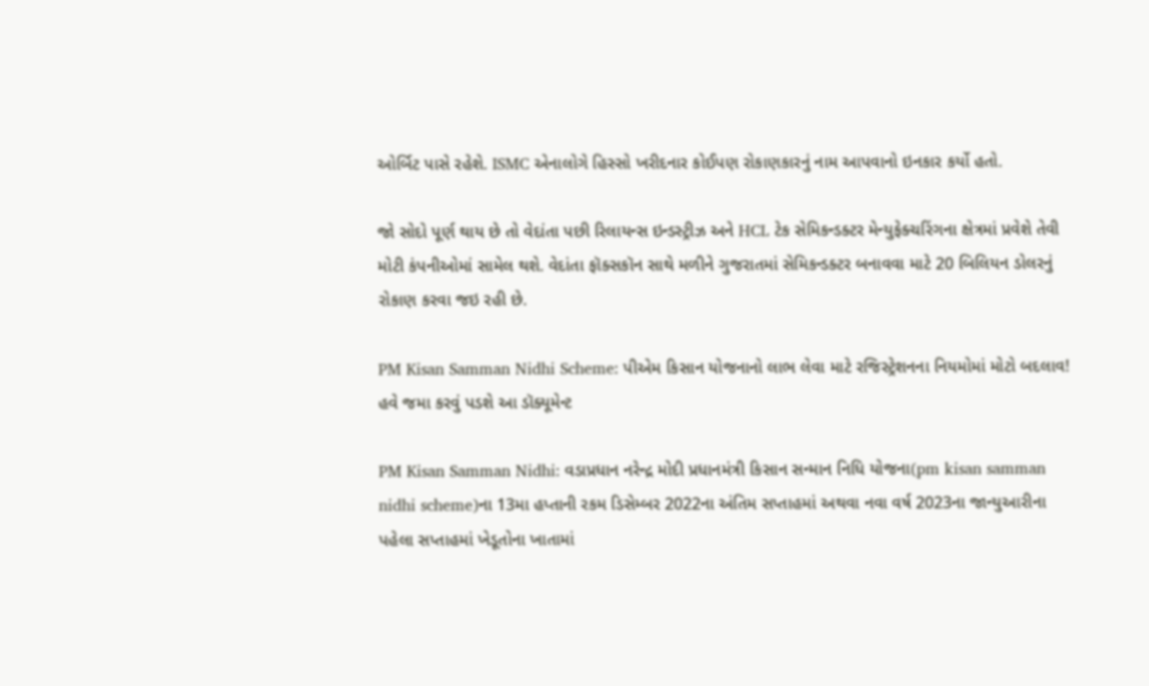ઓર્બિટ પાસે રહેશે. ISMC એનાલોગે હિસ્સો ખરીદનાર કોઈપણ રોકાણકારનું નામ આપવાનો ઇનકાર કર્યો હતો.

જો સોદો પૂર્ણ થાય છે તો વેદાંતા પછી રિલાયન્સ ઇન્ડસ્ટ્રીઝ અને HCL ટેક સેમિકન્ડક્ટર મેન્યુફેક્ચરિંગના ક્ષેત્રમાં પ્રવેશે તેવી મોટી કંપનીઓમાં સામેલ થશે. વેદાંતા ફૉક્સકૉન સાથે મળીને ગુજરાતમાં સેમિકન્ડક્ટર બનાવવા માટે 20 બિલિયન ડોલરનું રોકાણ કરવા જઇ રહી છે.

PM Kisan Samman Nidhi Scheme: પીએમ કિસાન યોજનાનો લાભ લેવા માટે રજિસ્ટ્રેશનના નિયમોમાં મોટો બદલાવ! હવે જમા કરવું પડશે આ ડૉક્યૂમેન્ટ

PM Kisan Samman Nidhi: વડાપ્રધાન નરેન્દ્ર મોદી પ્રધાનમંત્રી કિસાન સન્માન નિધિ યોજના(pm kisan samman nidhi scheme)ના 13મા હપ્તાની રકમ ડિસેમ્બર 2022ના અંતિમ સપ્તાહમાં અથવા નવા વર્ષ 2023ના જાન્યુઆરીના પહેલા સપ્તાહમાં ખેડૂતોના ખાતામાં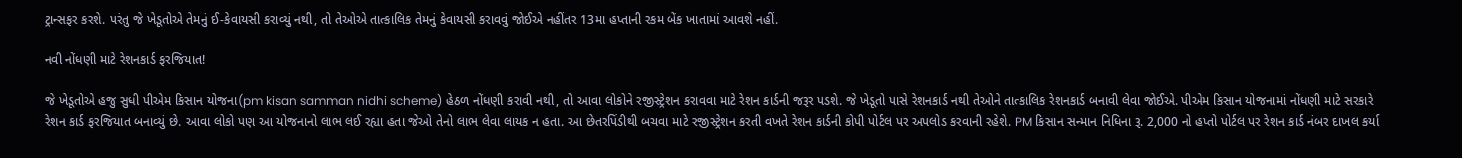ટ્રાન્સફર કરશે. પરંતુ જે ખેડૂતોએ તેમનું ઈ-કેવાયસી કરાવ્યું નથી, તો તેઓએ તાત્કાલિક તેમનું કેવાયસી કરાવવું જોઈએ નહીંતર 13મા હપ્તાની રકમ બેંક ખાતામાં આવશે નહીં.

નવી નોંધણી માટે રેશનકાર્ડ ફરજિયાત!

જે ખેડૂતોએ હજુ સુધી પીએમ કિસાન યોજના(pm kisan samman nidhi scheme) હેઠળ નોંધણી કરાવી નથી, તો આવા લોકોને રજીસ્ટ્રેશન કરાવવા માટે રેશન કાર્ડની જરૂર પડશે. જે ખેડૂતો પાસે રેશનકાર્ડ નથી તેઓને તાત્કાલિક રેશનકાર્ડ બનાવી લેવા જોઈએ. પીએમ કિસાન યોજનામાં નોંધણી માટે સરકારે રેશન કાર્ડ ફરજિયાત બનાવ્યું છે. આવા લોકો પણ આ યોજનાનો લાભ લઈ રહ્યા હતા જેઓ તેનો લાભ લેવા લાયક ન હતા. આ છેતરપિંડીથી બચવા માટે રજીસ્ટ્રેશન કરતી વખતે રેશન કાર્ડની કોપી પોર્ટલ પર અપલોડ કરવાની રહેશે. PM કિસાન સન્માન નિધિના રૂ. 2,000 નો હપ્તો પોર્ટલ પર રેશન કાર્ડ નંબર દાખલ કર્યા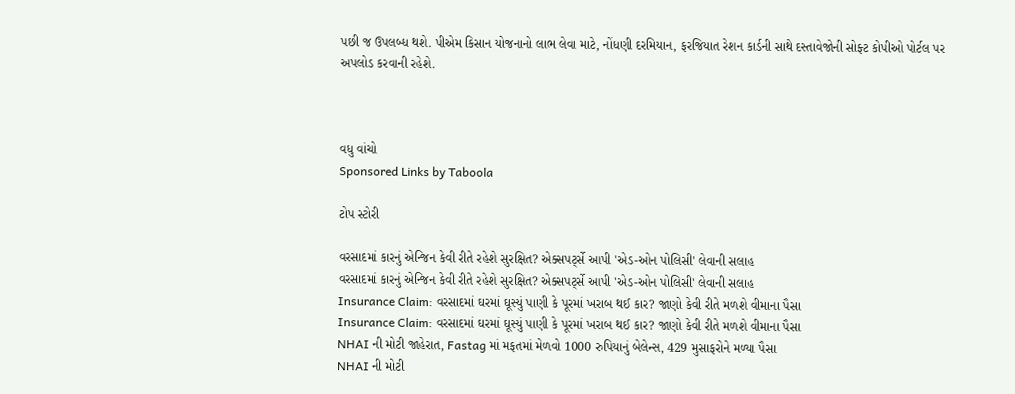પછી જ ઉપલબ્ધ થશે. પીએમ કિસાન યોજનાનો લાભ લેવા માટે, નોંધણી દરમિયાન, ફરજિયાત રેશન કાર્ડની સાથે દસ્તાવેજોની સોફ્ટ કોપીઓ પોર્ટલ પર અપલોડ કરવાની રહેશે.



વધુ વાંચો
Sponsored Links by Taboola

ટોપ સ્ટોરી

વરસાદમાં કારનું એન્જિન કેવી રીતે રહેશે સુરક્ષિત? એક્સપર્ટ્સે આપી 'એડ-ઓન પોલિસી' લેવાની સલાહ
વરસાદમાં કારનું એન્જિન કેવી રીતે રહેશે સુરક્ષિત? એક્સપર્ટ્સે આપી 'એડ-ઓન પોલિસી' લેવાની સલાહ
Insurance Claim: વરસાદમાં ઘરમાં ઘૂસ્યું પાણી કે પૂરમાં ખરાબ થઈ કાર? જાણો કેવી રીતે મળશે વીમાના પૈસા
Insurance Claim: વરસાદમાં ઘરમાં ઘૂસ્યું પાણી કે પૂરમાં ખરાબ થઈ કાર? જાણો કેવી રીતે મળશે વીમાના પૈસા
NHAI ની મોટી જાહેરાત, Fastag માં મફતમાં મેળવો 1000 રુપિયાનું બેલેન્સ, 429 મુસાફરોને મળ્યા પૈસા
NHAI ની મોટી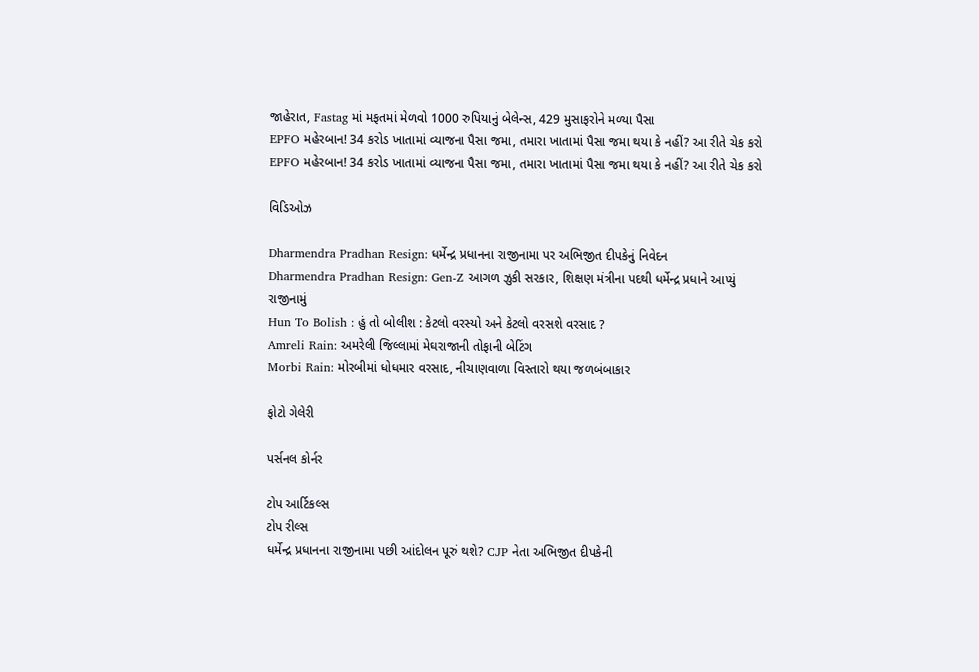જાહેરાત, Fastag માં મફતમાં મેળવો 1000 રુપિયાનું બેલેન્સ, 429 મુસાફરોને મળ્યા પૈસા
EPFO મહેરબાન! 34 કરોડ ખાતામાં વ્યાજના પૈસા જમા, તમારા ખાતામાં પૈસા જમા થયા કે નહીં? આ રીતે ચેક કરો
EPFO મહેરબાન! 34 કરોડ ખાતામાં વ્યાજના પૈસા જમા, તમારા ખાતામાં પૈસા જમા થયા કે નહીં? આ રીતે ચેક કરો

વિડિઓઝ

Dharmendra Pradhan Resign: ધર્મેન્દ્ર પ્રધાનના રાજીનામા પર અભિજીત દીપકેનું નિવેદન
Dharmendra Pradhan Resign: Gen-Z આગળ ઝુકી સરકાર, શિક્ષણ મંત્રીના પદથી ધર્મેન્દ્ર પ્રધાને આપ્યું રાજીનામું
Hun To Bolish : હું તો બોલીશ : કેટલો વરસ્યો અને કેટલો વરસશે વરસાદ ?
Amreli Rain: અમરેલી જિલ્લામાં મેઘરાજાની તોફાની બેટિંગ
Morbi Rain: મોરબીમાં ધોધમાર વરસાદ, નીચાણવાળા વિસ્તારો થયા જળબંબાકાર

ફોટો ગેલેરી

પર્સનલ કોર્નર

ટોપ આર્ટિકલ્સ
ટોપ રીલ્સ
ધર્મેન્દ્ર પ્રધાનના રાજીનામા પછી આંદોલન પૂરું થશે? CJP નેતા અભિજીત દીપકેની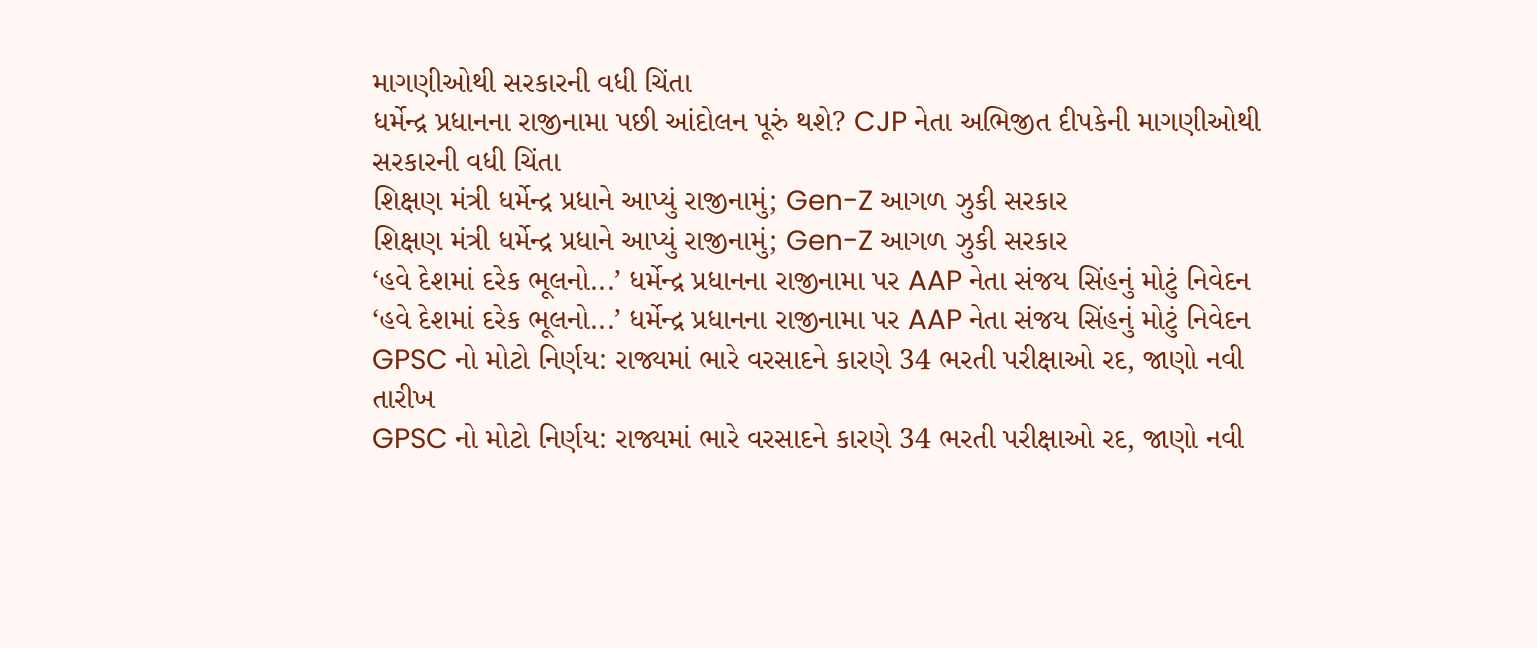માગણીઓથી સરકારની વધી ચિંતા
ધર્મેન્દ્ર પ્રધાનના રાજીનામા પછી આંદોલન પૂરું થશે? CJP નેતા અભિજીત દીપકેની માગણીઓથી સરકારની વધી ચિંતા
શિક્ષણ મંત્રી ધર્મેન્દ્ર પ્રધાને આપ્યું રાજીનામું; Gen-Z આગળ ઝુકી સરકાર
શિક્ષણ મંત્રી ધર્મેન્દ્ર પ્રધાને આપ્યું રાજીનામું; Gen-Z આગળ ઝુકી સરકાર
‘હવે દેશમાં દરેક ભૂલનો...’ ધર્મેન્દ્ર પ્રધાનના રાજીનામા પર AAP નેતા સંજય સિંહનું મોટું નિવેદન
‘હવે દેશમાં દરેક ભૂલનો...’ ધર્મેન્દ્ર પ્રધાનના રાજીનામા પર AAP નેતા સંજય સિંહનું મોટું નિવેદન
GPSC નો મોટો નિર્ણય: રાજ્યમાં ભારે વરસાદને કારણે 34 ભરતી પરીક્ષાઓ રદ, જાણો નવી તારીખ
GPSC નો મોટો નિર્ણય: રાજ્યમાં ભારે વરસાદને કારણે 34 ભરતી પરીક્ષાઓ રદ, જાણો નવી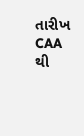તારીખ
CAA થી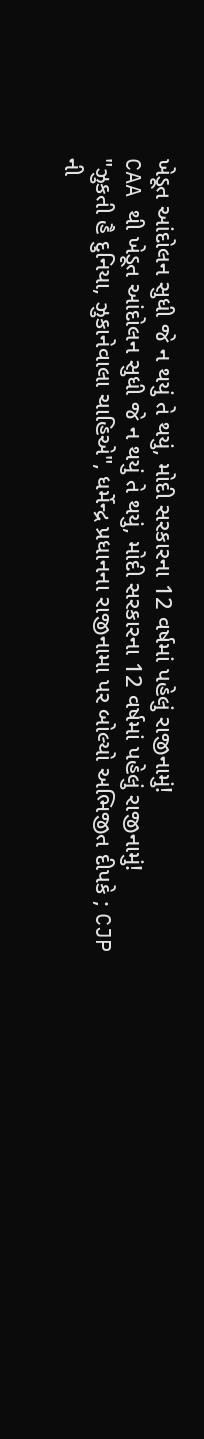ખેડૂત આંદોલન સુધી જે ન થયું તે થયું, મોદી સરકારના 12 વર્ષમાં પહેલું રાજીનામું!
CAA થી ખેડૂત આંદોલન સુધી જે ન થયું તે થયું, મોદી સરકારના 12 વર્ષમાં પહેલું રાજીનામું!
"ઝુકતી હૈ દુનિયા, ઝુકાનેવાલા ચાહિએ", ધર્મેન્દ્ર પ્રધાનના રાજીનામા પર બોલ્યો અભિજીત દીપકે ; CJP ની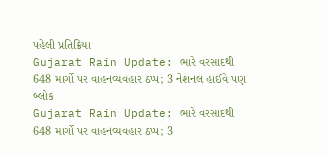પહેલી પ્રતિક્રિયા
Gujarat Rain Update: ભારે વરસાદથી 648 માર્ગો પર વાહનવ્યવહાર ઠપ્પ; 3 નેશનલ હાઈવે પણ બ્લોક
Gujarat Rain Update: ભારે વરસાદથી 648 માર્ગો પર વાહનવ્યવહાર ઠપ્પ; 3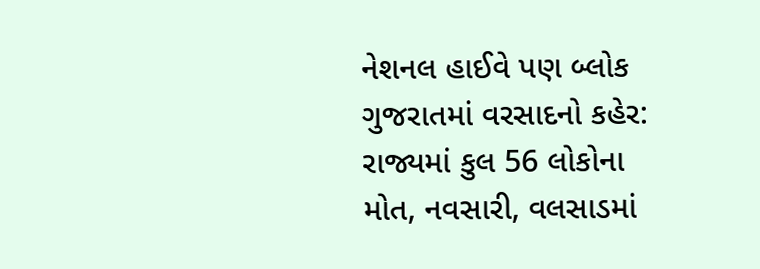નેશનલ હાઈવે પણ બ્લોક
ગુજરાતમાં વરસાદનો કહેર: રાજ્યમાં કુલ 56 લોકોના મોત, નવસારી, વલસાડમાં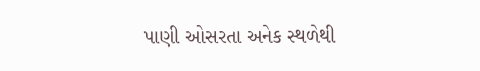પાણી ઓસરતા અનેક સ્થળેથી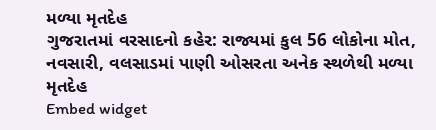મળ્યા મૃતદેહ
ગુજરાતમાં વરસાદનો કહેર: રાજ્યમાં કુલ 56 લોકોના મોત, નવસારી, વલસાડમાં પાણી ઓસરતા અનેક સ્થળેથી મળ્યા મૃતદેહ
Embed widget